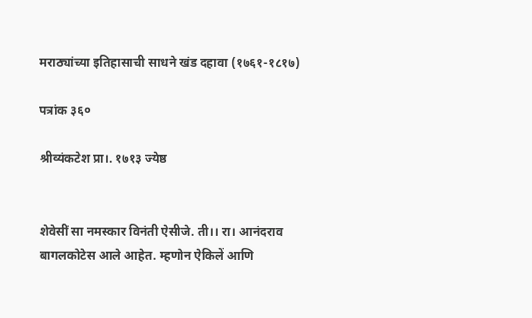मराठ्यांच्या इतिहासाची साधने खंड दहावा (१७६१-१८१७)

पत्रांक ३६०

श्रीव्यंकटेश प्रा।. १७१३ ज्येष्ठ


शेवेसीं सा नमस्कार विनंती ऐसीजे. ती।। रा। आनंदराव बागलकोटेस आले आहेत. म्हणोन ऐकिलें आणि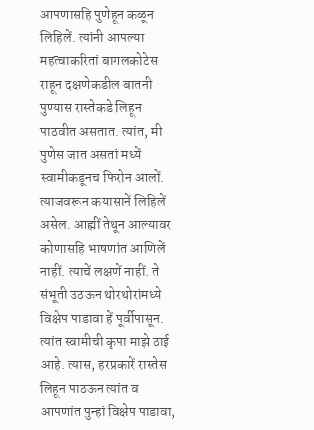आपणासहि पुणेहून कळून लिहिलें. त्यांनी आपल्या महत्वाकरितां बागलकोटेस राहून दक्षणेकडील बातनी पुण्यास रास्तेकडे लिहून पाठवीत असतात. त्यांत, मी पुणेस जात असतां मध्यें स्वामीकडूनच फिरोन आलों. त्याजवरून कयासानें लिहिलें असेल. आह्मीं तेथून आल्यावर कोणासहि भाषणांत आणिलें नाहीं. त्याचें लक्षणें नाहीं. ते संभूती उठऊन थोरथोरांमध्ये विक्षेप पाडावा हें पूर्वीपासून. त्यांत स्वामीची कृपा माझे ठाई आहे. त्यास, हरप्रकारें रास्तेस लिहून पाठऊन त्यांत व आपणांत पुन्हां विक्षेप पाडावा,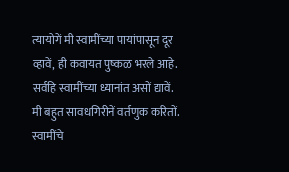त्यायोगें मी स्वामींच्या पायांपासून दूर व्हावें, ही कवायत पुष्कळ भरले आहे. सर्वहि स्वामींच्या ध्यानांत असों द्यावें. मी बहुत सावधगिरीनें वर्तणुक करितों. स्वामींचे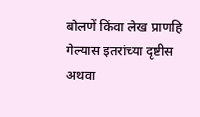बोलणें किंवा लेख प्राणहि गेल्यास इतरांच्या दृष्टीस अथवा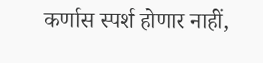कर्णास स्पर्श होणार नाहीं,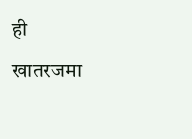ही खातरजमा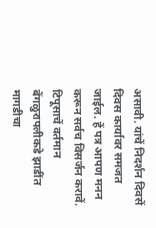असावी. यांचें निदर्शन दिवसें दिवस कार्यावर समजत जाईल. हें पत्र आपण मनन करून सर्वच विसर्जन करावें. टिपूसाचें वर्तमान बेंगळुरापलीकडे झाडींत मागडीचा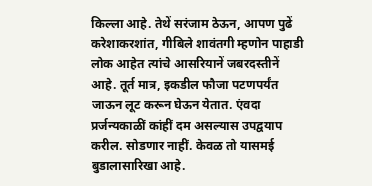किल्ला आहे. तेथें सरंजाम ठेऊन, आपण पुढें करेशाकरशांत, गीबिले शावंतगी म्हणोन पाहाडी लोक आहेत त्यांचे आसरियानें जबरदस्तीनें आहे. तूर्त मात्र, इकडील फौजा पटणपर्यंत जाऊन लूट करून घेऊन येतात. एंवदा प्रर्जन्यकाळीं कांहीं दम असल्यास उपद्वयाप करील. सोडणार नाहीं. केवळ तो यासमई बुडालासारिखा आहे.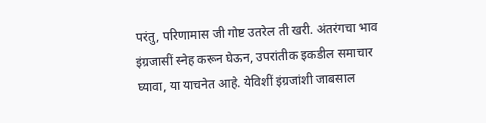परंतु, परिणामास जी गोष्ट उतरेल ती खरी. अंतरंगचा भाव इंग्रजासीं स्नेह करून घेऊन, उपरांतीक इकडील समाचार घ्यावा, या याचनेत आहे. येविशीं इंग्रजांशी जाबसाल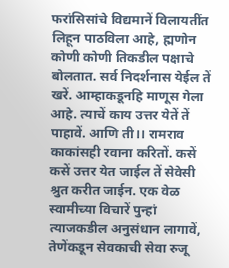फरांसिसांचे विद्यमानें विलायतींत लिहून पाठविला आहे, ह्मणोन कोणी कोणी तिकडील पक्षाचे बोलतात. सर्व निदर्शनास येईल तें खरें. आम्हाकडूनहि माणूस गेला आहे. त्याचें काय उत्तर येतें तें पाहावें. आणि ती।। रामराव काकांसही रवाना करितों. कसें कसें उत्तर येत जाईल तें सेवेसी श्रुत करीत जाईन. एक वेळ स्वामीच्या विचारें पुन्हां त्याजकडील अनुसंधान लागावें, तेणेंकडून सेवकाची सेवा रुजू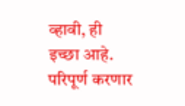व्हावी, ही इच्छा आहे. परिपूर्ण करणार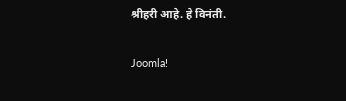श्रीहरी आहे. हे विनंती.

Joomla!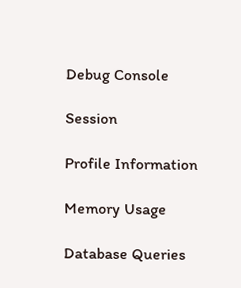Debug Console

Session

Profile Information

Memory Usage

Database Queries